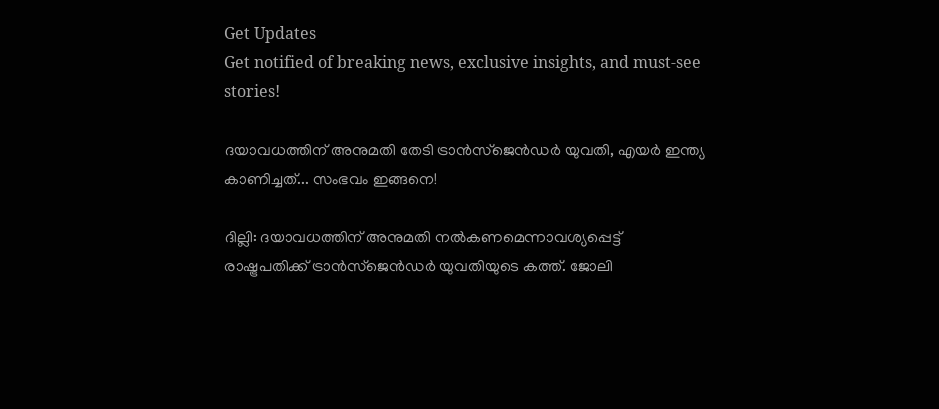Get Updates
Get notified of breaking news, exclusive insights, and must-see stories!

ദയാവധത്തിന് അനുമതി തേടി ട്രാൻസ്ജെൻഡർ യുവതി, എയർ ഇന്ത്യ കാണിച്ചത്... സംഭവം ഇങ്ങനെ!

ദില്ലി: ദയാവധത്തിന് അനുമതി നൽകണമെന്നാവശ്യപ്പെട്ട് രാഷ്ട്രപതിക്ക് ട്രാൻസ്ജെൻഡർ യുവതിയുടെ കത്ത്. ജോലി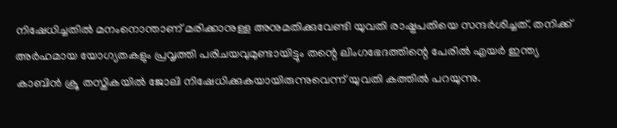നിഷേധിച്ചതിൽ മനംനൊന്താണ് മരിക്കാനുള്ള അനുമതിക്കുവേണ്ടി യുവതി രാഷ്ട്രപതിയെ സന്ദർശിച്ചത്. തനിക്ക് അര്‍ഹമായ യോഗ്യതകളും പ്രവൃത്തി പരിചയവുമുണ്ടായിട്ടും തന്റെ ലിംഗഭേദത്തിന്റെ പേരില്‍ എയര്‍ ഇന്ത്യ കാബിന്‍ ക്രൂ തസ്തികയില്‍ ജോലി നിഷേധിക്കുകയായിരുന്നുവെന്ന് യുവതി കത്തില്‍ പറയുന്നു.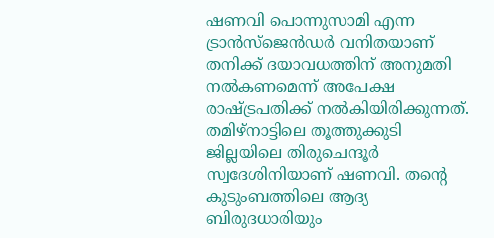ഷണവി പൊന്നുസാമി എന്ന ട്രാന്‍സ്ജെന്‍ഡര്‍ വനിതയാണ് തനിക്ക് ദയാവധത്തിന് അനുമതി നല്‍കണമെന്ന് അപേക്ഷ രാഷ്ട്രപതിക്ക് നൽകിയിരിക്കുന്നത്. തമിഴ്നാട്ടിലെ തൂത്തുക്കുടി ജില്ലയിലെ തിരുചെന്ദൂര്‍ സ്വദേശിനിയാണ് ഷണവി. തന്റെ കുടുംബത്തിലെ ആദ്യ ബിരുദധാരിയും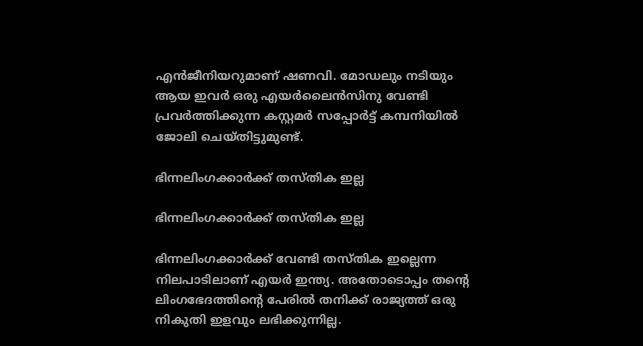എന്‍ജീനിയറുമാണ് ഷണവി. മോഡലും നടിയും ആയ ഇവര്‍ ഒരു എയര്‍ലൈന്‍സിനു വേണ്ടി പ്രവര്‍ത്തിക്കുന്ന കസ്റ്റമര്‍ സപ്പോര്‍ട്ട് കമ്പനിയില്‍ ജോലി ചെയ്തിട്ടുമുണ്ട്.

ഭിന്നലിംഗക്കാർക്ക് തസ്തിക ഇല്ല

ഭിന്നലിംഗക്കാർക്ക് തസ്തിക ഇല്ല

ഭിന്നലിംഗക്കാര്‍ക്ക് വേണ്ടി തസ്തിക ഇല്ലെന്ന നിലപാടിലാണ് എയര്‍ ഇന്ത്യ. അതോടൊപ്പം തന്റെ ലിംഗഭേദത്തിന്റെ പേരില്‍ തനിക്ക് രാജ്യത്ത് ഒരു നികുതി ഇളവും ലഭിക്കുന്നില്ല.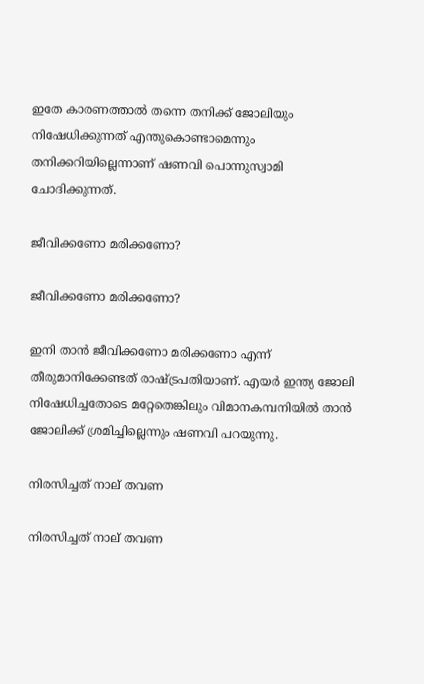ഇതേ കാരണത്താല്‍ തന്നെ തനിക്ക് ജോലിയും നിഷേധിക്കുന്നത് എന്തുകൊണ്ടാമെന്നും തനിക്കറിയില്ലെന്നാണ് ഷണവി പൊന്നുസ്വാമി ചോദിക്കുന്നത്.

ജീവിക്കണോ മരിക്കണോ?

ജീവിക്കണോ മരിക്കണോ?

ഇനി താന്‍ ജീവിക്കണോ മരിക്കണോ എന്ന് തീരുമാനിക്കേണ്ടത് രാഷ്ട്രപതിയാണ്. എയര്‍ ഇന്ത്യ ജോലി നിഷേധിച്ചതോടെ മറ്റേതെങ്കിലും വിമാനകമ്പനിയില്‍ താന്‍ ജോലിക്ക് ശ്രമിച്ചില്ലെന്നും ഷണവി പറയുന്നു.

നിരസിച്ചത് നാല് തവണ

നിരസിച്ചത് നാല് തവണ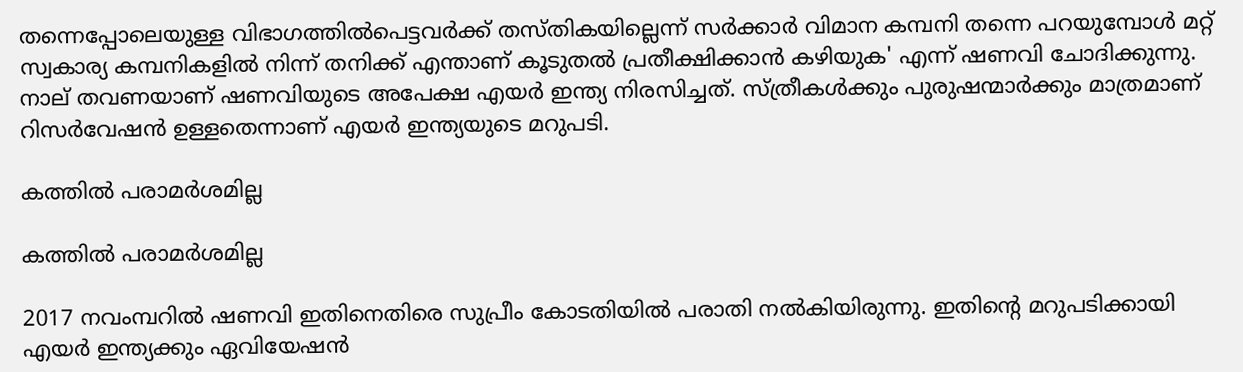തന്നെപ്പോലെയുള്ള വിഭാഗത്തില്‍പെട്ടവര്‍ക്ക് തസ്തികയില്ലെന്ന് സര്‍ക്കാര്‍ വിമാന കമ്പനി തന്നെ പറയുമ്പോള്‍ മറ്റ് സ്വകാര്യ കമ്പനികളില്‍ നിന്ന് തനിക്ക് എന്താണ് കൂടുതല്‍ പ്രതീക്ഷിക്കാന്‍ കഴിയുക' എന്ന് ഷണവി ചോദിക്കുന്നു. നാല് തവണയാണ് ഷണവിയുടെ അപേക്ഷ എയർ ഇന്ത്യ നിരസിച്ചത്. സ്ത്രീകൾക്കും പുരുഷന്മാർ‌ക്കും മാത്രമാണ് റിസർവേഷൻ ഉള്ളതെന്നാണ് എയർ ഇന്ത്യയുടെ മറുപടി.

കത്തിൽ പരാമർശമില്ല

കത്തിൽ പരാമർശമില്ല

2017 നവംമ്പറിൽ ഷണവി ഇതിനെതിരെ സുപ്രീം കോടതിയിൽ പരാതി നൽകിയിരുന്നു. ഇതിന്റെ മറുപടിക്കായി എയർ ഇന്ത്യക്കും ഏവിയേഷൻ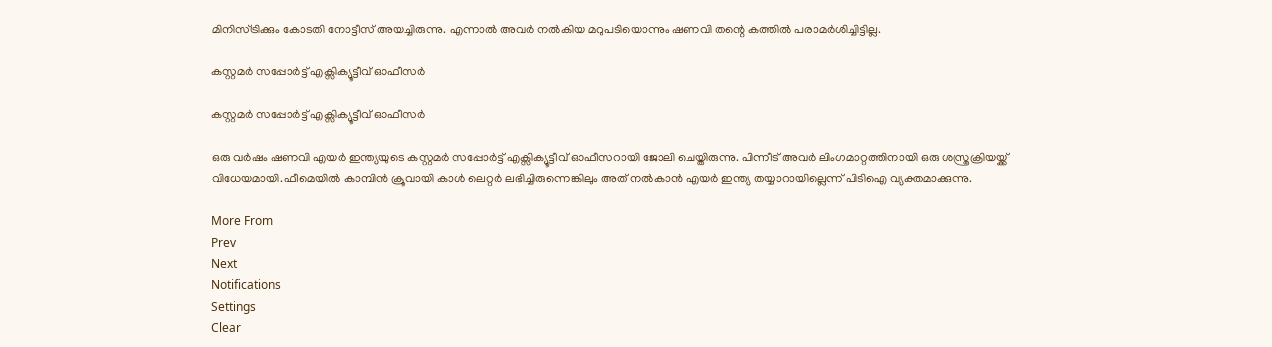മിനിസ്ട്രിക്കും കോടതി നോട്ടീസ് അയച്ചിരുന്നു. എന്നാൽ അവർ നൽകിയ മറുപടിയൊന്നും ഷണവി തന്റെ കത്തിൽ പരാമർശിച്ചിട്ടില്ല.

കസ്റ്റമർ സപ്പോർട്ട് എക്സിക്യൂട്ടീവ് ഓഫീസർ

കസ്റ്റമർ സപ്പോർട്ട് എക്സിക്യൂട്ടീവ് ഓഫീസർ

ഒരു വർഷം ഷണവി എയർ ഇന്ത്യയുടെ കസ്റ്റമർ സപ്പോർട്ട് എക്സിക്യൂട്ടീവ് ഓഫീസറായി ജോലി ചെയ്തിരുന്നു. പിന്നീട് അവർ ലിംഗമാറ്റത്തിനായി ഒരു ശസ്ത്രക്രിയയ്ക്ക് വിധേയമായി.ഫീമെയിൽ കാമ്പിൻ ക്രൂവായി കാൾ ലെറ്റർ ലഭിച്ചിരുന്നെങ്കിലും അത് നൽകാൻ എയർ ഇന്ത്യ തയ്യാറായില്ലെന്ന് പിടിഐ വ്യക്തമാക്കുന്നു.

More From
Prev
Next
Notifications
Settings
Clear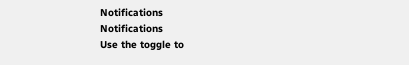Notifications
Notifications
Use the toggle to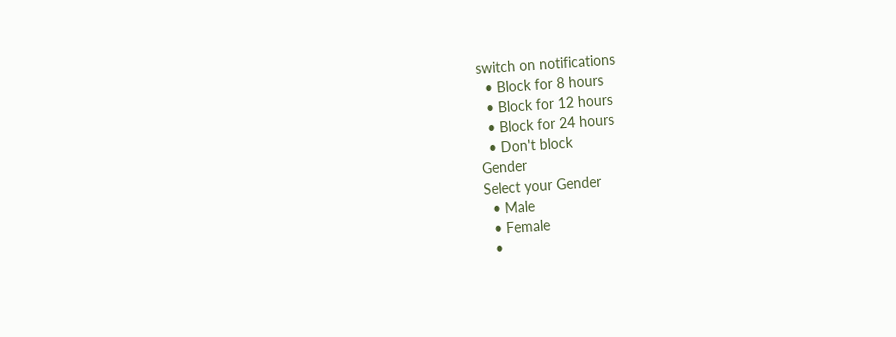switch on notifications
  • Block for 8 hours
  • Block for 12 hours
  • Block for 24 hours
  • Don't block
Gender
Select your Gender
  • Male
  • Female
  •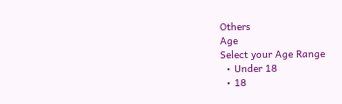Others
Age
Select your Age Range
  • Under 18
  • 18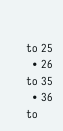to 25
  • 26 to 35
  • 36 to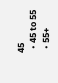45
  • 45 to 55
  • 55+